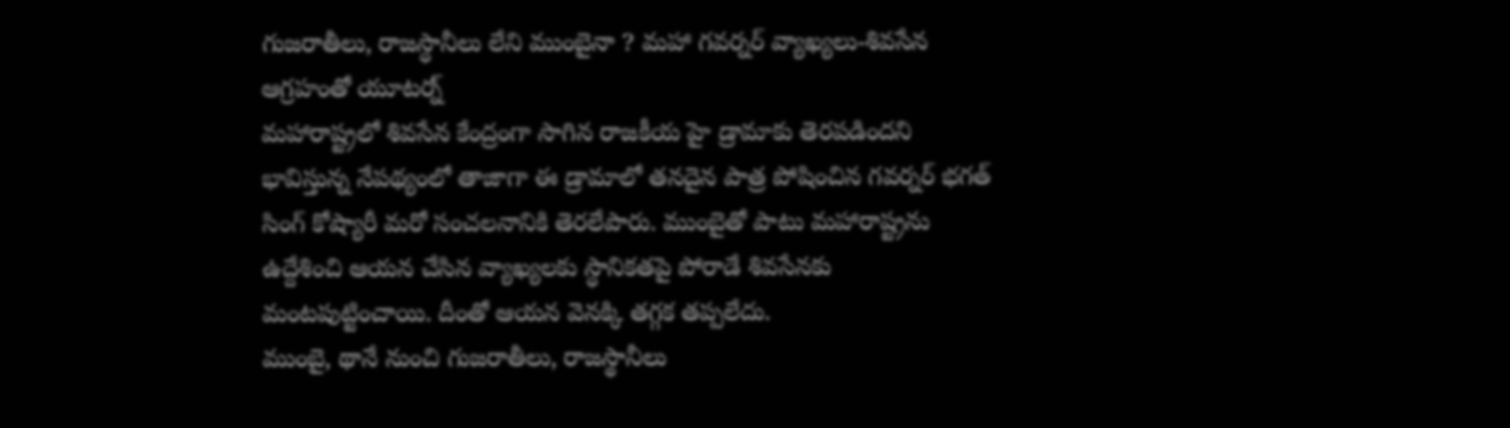గుజరాతీలు, రాజస్ధానీలు లేని ముంబైనా ? మహా గవర్నర్ వ్యాఖ్యలు-శివసేన ఆగ్రహంతో యూటర్న్
మహారాష్ట్రలో శివసేన కేంద్రంగా సాగిన రాజకీయ హై డ్రామాకు తెరపడిందని భావిస్తున్న నేపథ్యంలో తాజాగా ఈ డ్రామాలో తనదైన పాత్ర పోషించిన గవర్నర్ భగత్ సింగ్ కోష్యారీ మరో సంచలనానికి తెరలేపారు. ముంబైతో పాటు మహారాష్ట్రను ఉద్దేశించి ఆయన చేసిన వ్యాఖ్యలకు స్ధానికతపై పోరాడే శివసేనకు మంటపుట్టించాయి. దీంతో ఆయన వెనక్కి తగ్గక తప్పలేదు.
ముంబై, థానే నుంచి గుజరాతీలు, రాజస్థానీలు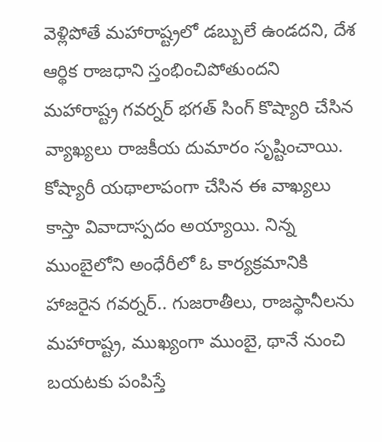వెళ్లిపోతే మహారాష్ట్రలో డబ్బులే ఉండదని, దేశ ఆర్థిక రాజధాని స్తంభించిపోతుందని మహారాష్ట్ర గవర్నర్ భగత్ సింగ్ కొష్యారి చేసిన వ్యాఖ్యలు రాజకీయ దుమారం సృష్టించాయి. కోష్యారీ యథాలాపంగా చేసిన ఈ వాఖ్యలు కాస్తా వివాదాస్పదం అయ్యాయి. నిన్న ముంబైలోని అంధేరీలో ఓ కార్యక్రమానికి హాజరైన గవర్నర్.. గుజరాతీలు, రాజస్థానీలను మహారాష్ట్ర, ముఖ్యంగా ముంబై, థానే నుంచి బయటకు పంపిస్తే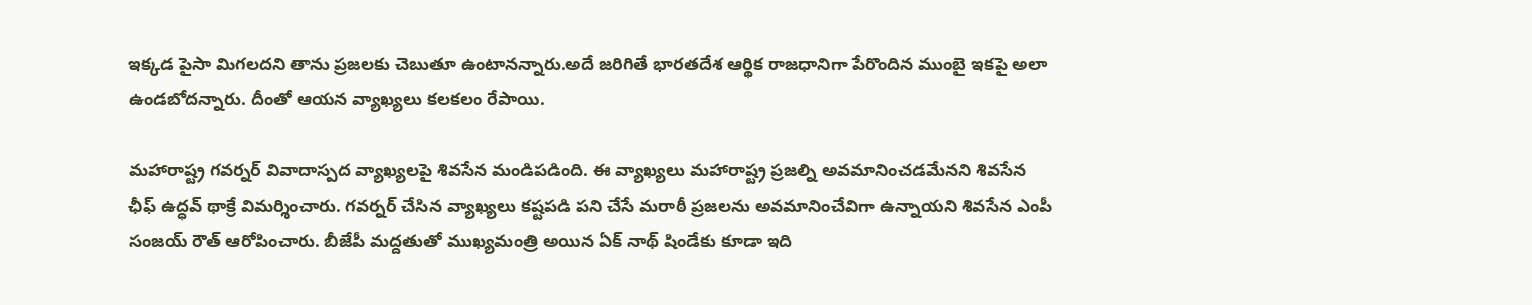ఇక్కడ పైసా మిగలదని తాను ప్రజలకు చెబుతూ ఉంటానన్నారు.అదే జరిగితే భారతదేశ ఆర్థిక రాజధానిగా పేరొందిన ముంబై ఇకపై అలా ఉండబోదన్నారు. దీంతో ఆయన వ్యాఖ్యలు కలకలం రేపాయి.

మహారాష్ట్ర గవర్నర్ వివాదాస్పద వ్యాఖ్యలపై శివసేన మండిపడింది. ఈ వ్యాఖ్యలు మహారాష్ట్ర ప్రజల్ని అవమానించడమేనని శివసేన ఛీఫ్ ఉద్ధవ్ థాక్రే విమర్శించారు. గవర్నర్ చేసిన వ్యాఖ్యలు కష్టపడి పని చేసే మరాఠీ ప్రజలను అవమానించేవిగా ఉన్నాయని శివసేన ఎంపీ సంజయ్ రౌత్ ఆరోపించారు. బీజేపీ మద్దతుతో ముఖ్యమంత్రి అయిన ఏక్ నాథ్ షిండేకు కూడా ఇది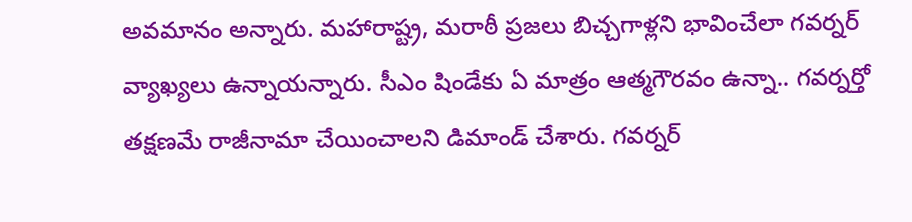అవమానం అన్నారు. మహారాష్ట్ర, మరాఠీ ప్రజలు బిచ్చగాళ్లని భావించేలా గవర్నర్ వ్యాఖ్యలు ఉన్నాయన్నారు. సీఎం షిండేకు ఏ మాత్రం ఆత్మగౌరవం ఉన్నా.. గవర్నర్తో తక్షణమే రాజీనామా చేయించాలని డిమాండ్ చేశారు. గవర్నర్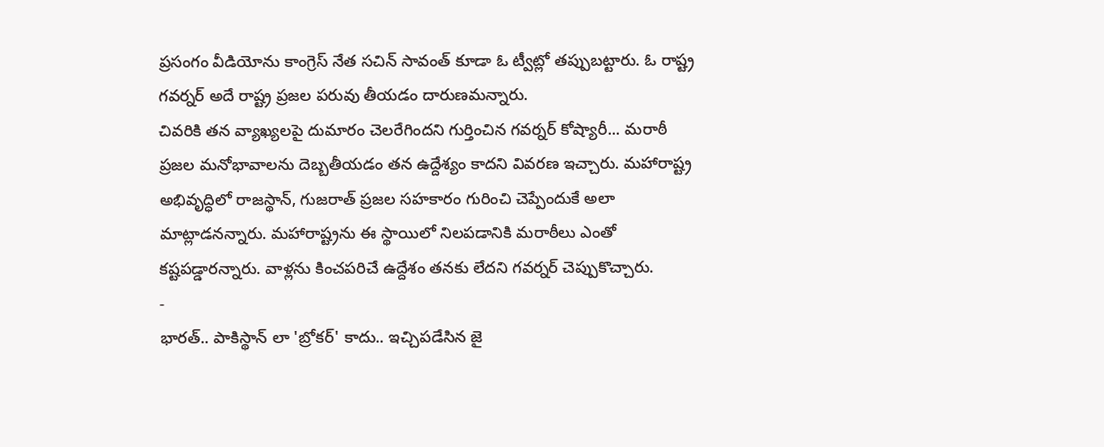ప్రసంగం వీడియోను కాంగ్రెస్ నేత సచిన్ సావంత్ కూడా ఓ ట్వీట్లో తప్పుబట్టారు. ఓ రాష్ట్ర గవర్నర్ అదే రాష్ట్ర ప్రజల పరువు తీయడం దారుణమన్నారు.
చివరికి తన వ్యాఖ్యలపై దుమారం చెలరేగిందని గుర్తించిన గవర్నర్ కోష్యారీ... మరాఠీ ప్రజల మనోభావాలను దెబ్బతీయడం తన ఉద్దేశ్యం కాదని వివరణ ఇచ్చారు. మహారాష్ట్ర అభివృద్ధిలో రాజస్థాన్, గుజరాత్ ప్రజల సహకారం గురించి చెప్పేందుకే అలా మాట్లాడనన్నారు. మహారాష్ట్రను ఈ స్థాయిలో నిలపడానికి మరాఠీలు ఎంతో కష్టపడ్డారన్నారు. వాళ్లను కించపరిచే ఉద్దేశం తనకు లేదని గవర్నర్ చెప్పుకొచ్చారు.
-
భారత్.. పాకిస్థాన్ లా 'బ్రోకర్' కాదు.. ఇచ్చిపడేసిన జై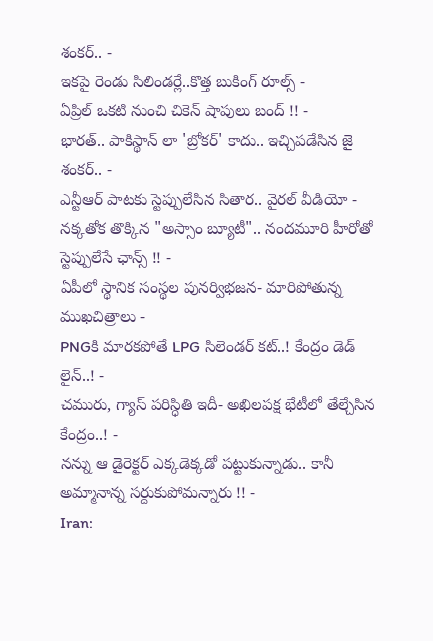శంకర్.. -
ఇకపై రెండు సిలిండర్లే..కొత్త బుకింగ్ రూల్స్ -
ఏప్రిల్ ఒకటి నుంచి చికెన్ షాపులు బంద్ !! -
భారత్.. పాకిస్థాన్ లా 'బ్రోకర్' కాదు.. ఇచ్చిపడేసిన జై శంకర్.. -
ఎన్టీఆర్ పాటకు స్టెప్పులేసిన సితార.. వైరల్ వీడియో -
నక్కతోక తొక్కిన "అస్సాం బ్యూటీ".. నందమూరి హీరోతో స్టెప్పులేసే ఛాన్స్ !! -
ఏపీలో స్థానిక సంస్థల పునర్విభజన- మారిపోతున్న ముఖచిత్రాలు -
PNGకి మారకపోతే LPG సిలెండర్ కట్..! కేంద్రం డెడ్ లైన్..! -
చమురు, గ్యాస్ పరిస్ధితి ఇదీ- అఖిలపక్ష భేటీలో తేల్చేసిన కేంద్రం..! -
నన్ను ఆ డైరెక్టర్ ఎక్కడెక్కడో పట్టుకున్నాడు.. కానీ అమ్మానాన్న సర్దుకుపోమన్నారు !! -
Iran: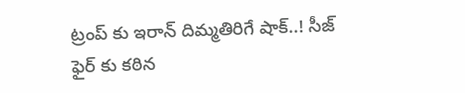ట్రంప్ కు ఇరాన్ దిమ్మతిరిగే షాక్..! సీజ్ ఫైర్ కు కఠిన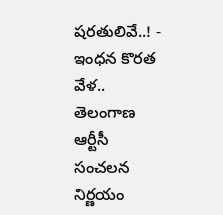షరతులివే..! -
ఇంధన కొరత వేళ.. తెలంగాణ ఆర్టీసీ సంచలన నిర్ణయం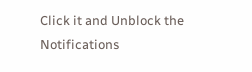Click it and Unblock the Notifications